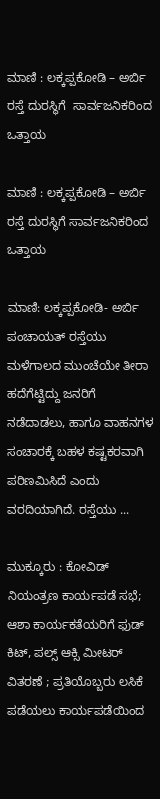ಮಾಣಿ : ಲಕ್ಕಪ್ಪಕೋಡಿ – ಅರ್ಬಿ ರಸ್ತೆ ದುರಸ್ಥಿಗೆ  ಸಾರ್ವಜನಿಕರಿಂದ ಒತ್ತಾಯ

ಮಾಣಿ : ಲಕ್ಕಪ್ಪಕೋಡಿ – ಅರ್ಬಿ ರಸ್ತೆ ದುರಸ್ಥಿಗೆ ಸಾರ್ವಜನಿಕರಿಂದ ಒತ್ತಾಯ

ಮಾಣಿ: ಲಕ್ಕಪ್ಪಕೋಡಿ- ಅರ್ಬಿ ಪಂಚಾಯತ್ ರಸ್ತೆಯು ಮಳೆಗಾಲದ ಮುಂಚೆಯೇ ತೀರಾ ಹದೆಗೆಟ್ಟಿದ್ದು ಜನರಿಗೆ ನಡೆದಾಡಲು, ಹಾಗೂ ವಾಹನಗಳ ಸಂಚಾರಕ್ಕೆ ಬಹಳ ಕಷ್ಟಕರವಾಗಿ ಪರಿಣಮಿಸಿದೆ ಎಂದು ವರದಿಯಾಗಿದೆ. ರಸ್ತೆಯು ...

ಮುಕ್ಕೂರು : ಕೋವಿಡ್ ನಿಯಂತ್ರಣ ಕಾರ್ಯಪಡೆ ಸಭೆ; ಆಶಾ ಕಾರ್ಯಕತೆಯರಿಗೆ ಫುಡ್ ಕಿಟ್, ಪಲ್ಸ್ ಆಕ್ಸಿ ಮೀಟರ್ ವಿತರಣೆ ; ಪ್ರತಿಯೊಬ್ಬರು ಲಸಿಕೆ ಪಡೆಯಲು ಕಾರ್ಯಪಡೆಯಿಂದ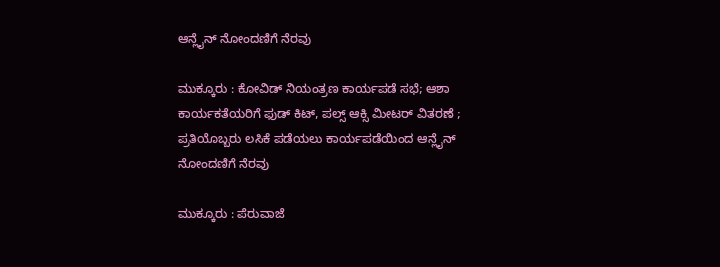ಆನ್ಲೈನ್ ನೋಂದಣಿಗೆ ನೆರವು

ಮುಕ್ಕೂರು : ಕೋವಿಡ್ ನಿಯಂತ್ರಣ ಕಾರ್ಯಪಡೆ ಸಭೆ; ಆಶಾ ಕಾರ್ಯಕತೆಯರಿಗೆ ಫುಡ್ ಕಿಟ್, ಪಲ್ಸ್ ಆಕ್ಸಿ ಮೀಟರ್ ವಿತರಣೆ ; ಪ್ರತಿಯೊಬ್ಬರು ಲಸಿಕೆ ಪಡೆಯಲು ಕಾರ್ಯಪಡೆಯಿಂದ ಆನ್ಲೈನ್ ನೋಂದಣಿಗೆ ನೆರವು

ಮುಕ್ಕೂರು : ಪೆರುವಾಜೆ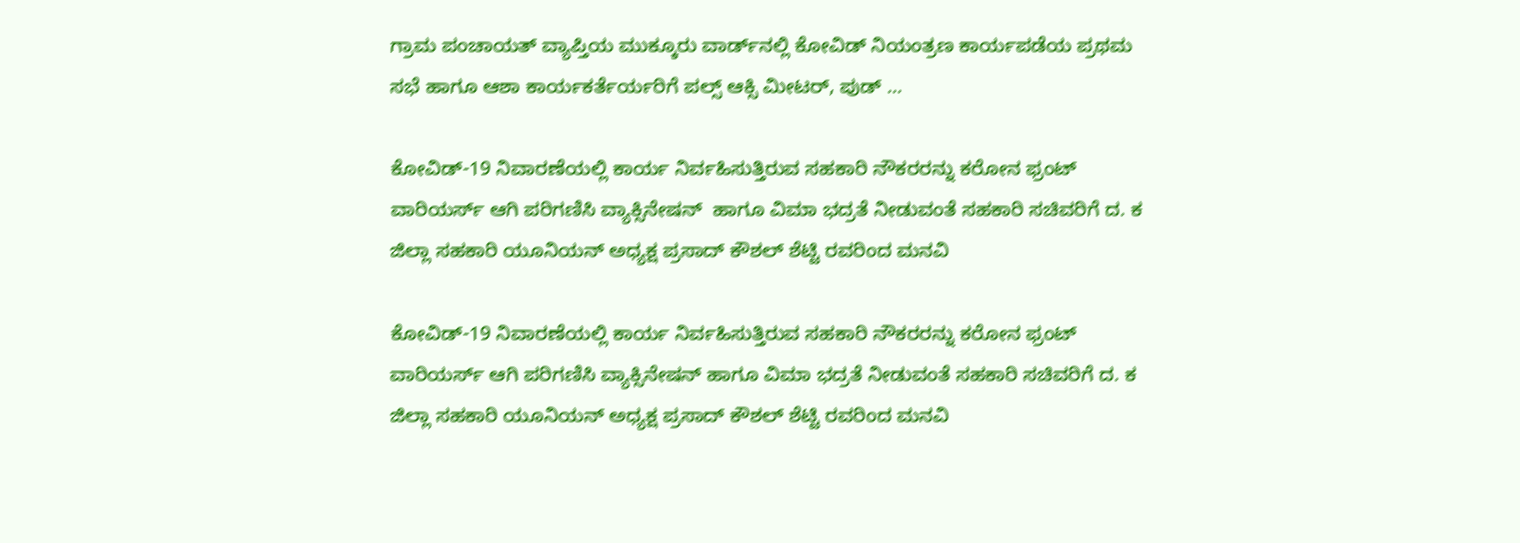ಗ್ರಾಮ ಪಂಚಾಯತ್ ವ್ಯಾಪ್ತಿಯ ಮುಕ್ಕೂರು ವಾರ್ಡ್‌ನಲ್ಲಿ ಕೋವಿಡ್ ನಿಯಂತ್ರಣ ಕಾರ್ಯಪಡೆಯ ಪ್ರಥಮ ಸಭೆ ಹಾಗೂ ಆಶಾ ಕಾರ್ಯಕರ್ತೆರ್ಯರಿಗೆ ಪಲ್ಸ್ ಆಕ್ಸಿ ಮೀಟರ್, ಪುಡ್ ...

ಕೋವಿಡ್-19 ನಿವಾರಣೆಯಲ್ಲಿ ಕಾರ್ಯ ನಿರ್ವಹಿಸುತ್ತಿರುವ ಸಹಕಾರಿ ನೌಕರರನ್ನು ಕರೋನ ಫ್ರಂಟ್ ವಾರಿಯರ್ಸ್ ಆಗಿ ಪರಿಗಣಿಸಿ ವ್ಯಾಕ್ಸಿನೇಷನ್  ಹಾಗೂ ವಿಮಾ ಭದ್ರತೆ ನೀಡುವಂತೆ ಸಹಕಾರಿ ಸಚಿವರಿಗೆ ದ. ಕ ಜಿಲ್ಲಾ ಸಹಕಾರಿ ಯೂನಿಯನ್ ಅಧ್ಯಕ್ಷ ಪ್ರಸಾದ್ ಕೌಶಲ್ ಶೆಟ್ಟಿ ರವರಿಂದ ಮನವಿ

ಕೋವಿಡ್-19 ನಿವಾರಣೆಯಲ್ಲಿ ಕಾರ್ಯ ನಿರ್ವಹಿಸುತ್ತಿರುವ ಸಹಕಾರಿ ನೌಕರರನ್ನು ಕರೋನ ಫ್ರಂಟ್ ವಾರಿಯರ್ಸ್ ಆಗಿ ಪರಿಗಣಿಸಿ ವ್ಯಾಕ್ಸಿನೇಷನ್ ಹಾಗೂ ವಿಮಾ ಭದ್ರತೆ ನೀಡುವಂತೆ ಸಹಕಾರಿ ಸಚಿವರಿಗೆ ದ. ಕ ಜಿಲ್ಲಾ ಸಹಕಾರಿ ಯೂನಿಯನ್ ಅಧ್ಯಕ್ಷ ಪ್ರಸಾದ್ ಕೌಶಲ್ ಶೆಟ್ಟಿ ರವರಿಂದ ಮನವಿ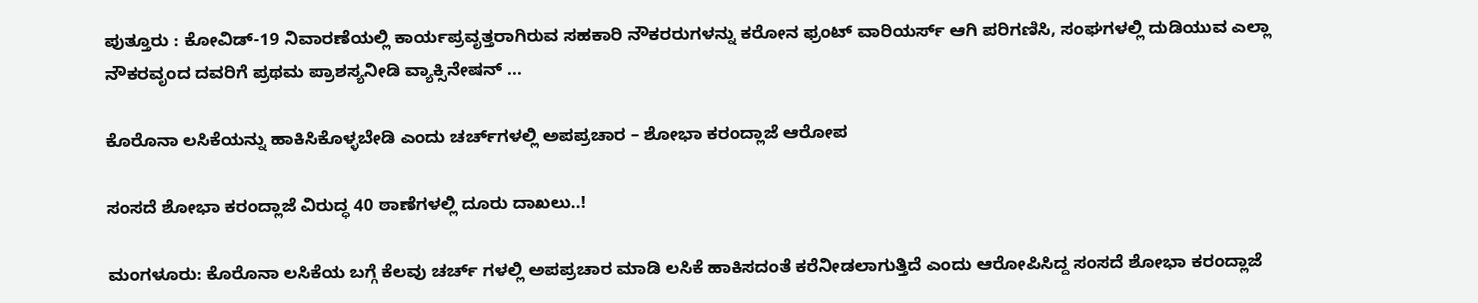ಪುತ್ತೂರು : ಕೋವಿಡ್-19 ನಿವಾರಣೆಯಲ್ಲಿ ಕಾರ್ಯಪ್ರವೃತ್ತರಾಗಿರುವ ಸಹಕಾರಿ ನೌಕರರುಗಳನ್ನು ಕರೋನ ಫ್ರಂಟ್ ವಾರಿಯರ್ಸ್ ಆಗಿ ಪರಿಗಣಿಸಿ, ಸಂಘಗಳಲ್ಲಿ ದುಡಿಯುವ ಎಲ್ಲಾ ನೌಕರವೃಂದ ದವರಿಗೆ ಪ್ರಥಮ ಪ್ರಾಶಸ್ಯನೀಡಿ ವ್ಯಾಕ್ಸಿನೇಷನ್ ...

ಕೊರೊನಾ ಲಸಿಕೆಯನ್ನು ಹಾಕಿಸಿಕೊಳ್ಳಬೇಡಿ ಎಂದು ಚರ್ಚ್‌‌‌ಗಳಲ್ಲಿ ಅಪಪ್ರಚಾರ – ಶೋಭಾ ಕರಂದ್ಲಾಜೆ ಆರೋಪ

ಸಂಸದೆ ಶೋಭಾ ಕರಂದ್ಲಾಜೆ ವಿರುದ್ಧ 40 ಠಾಣೆಗಳಲ್ಲಿ ದೂರು ದಾಖಲು..!

ಮಂಗಳೂರು: ಕೊರೊನಾ ಲಸಿಕೆಯ ಬಗ್ಗೆ ಕೆಲವು ಚರ್ಚ್ ಗಳಲ್ಲಿ ಅಪಪ್ರಚಾರ ಮಾಡಿ ಲಸಿಕೆ ಹಾಕಿಸದಂತೆ ಕರೆನೀಡಲಾಗುತ್ತಿದೆ ಎಂದು ಆರೋಪಿಸಿದ್ದ ಸಂಸದೆ ಶೋಭಾ ಕರಂದ್ಲಾಜೆ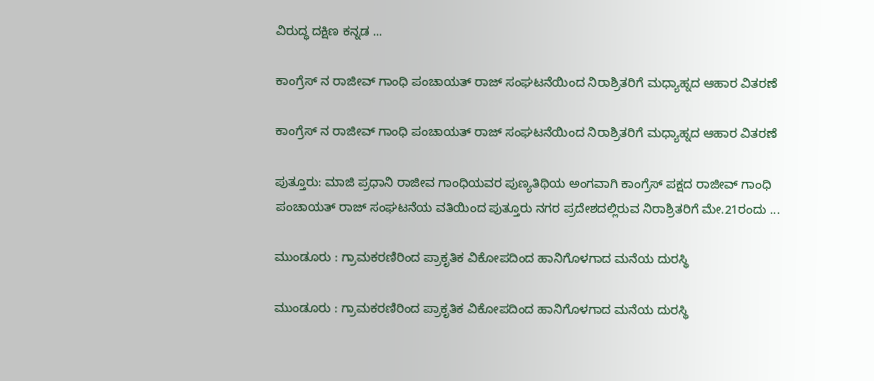ವಿರುದ್ಧ ದಕ್ಷಿಣ ಕನ್ನಡ ...

ಕಾಂಗ್ರೆಸ್ ನ ರಾಜೀವ್ ಗಾಂಧಿ ಪಂಚಾಯತ್ ರಾಜ್ ಸಂಘಟನೆಯಿಂದ ನಿರಾಶ್ರಿತರಿಗೆ ಮಧ್ಯಾಹ್ನದ ಆಹಾರ ವಿತರಣೆ

ಕಾಂಗ್ರೆಸ್ ನ ರಾಜೀವ್ ಗಾಂಧಿ ಪಂಚಾಯತ್ ರಾಜ್ ಸಂಘಟನೆಯಿಂದ ನಿರಾಶ್ರಿತರಿಗೆ ಮಧ್ಯಾಹ್ನದ ಆಹಾರ ವಿತರಣೆ

ಪುತ್ತೂರು: ಮಾಜಿ ಪ್ರಧಾನಿ ರಾಜೀವ ಗಾಂಧಿಯವರ ಪುಣ್ಯತಿಥಿಯ ಅಂಗವಾಗಿ ಕಾಂಗ್ರೆಸ್ ಪಕ್ಷದ ರಾಜೀವ್ ಗಾಂಧಿ ಪಂಚಾಯತ್ ರಾಜ್ ಸಂಘಟನೆಯ ವತಿಯಿಂದ ಪುತ್ತೂರು ನಗರ ಪ್ರದೇಶದಲ್ಲಿರುವ ನಿರಾಶ್ರಿತರಿಗೆ ಮೇ.21ರಂದು ...

ಮುಂಡೂರು : ಗ್ರಾಮಕರಣಿರಿಂದ ಪ್ರಾಕೃತಿಕ ವಿಕೋಪದಿಂದ ಹಾನಿಗೊಳಗಾದ ಮನೆಯ ದುರಸ್ಥಿ

ಮುಂಡೂರು : ಗ್ರಾಮಕರಣಿರಿಂದ ಪ್ರಾಕೃತಿಕ ವಿಕೋಪದಿಂದ ಹಾನಿಗೊಳಗಾದ ಮನೆಯ ದುರಸ್ಥಿ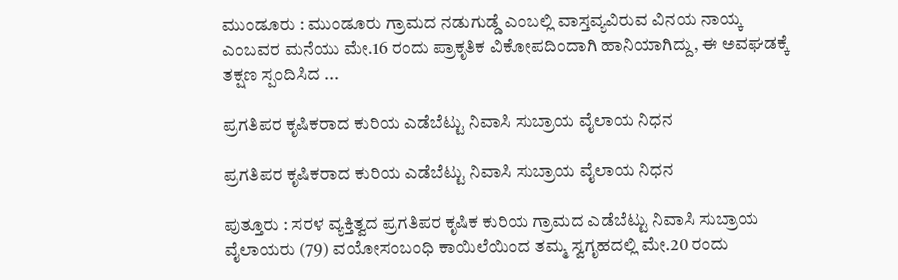ಮುಂಡೂರು : ಮುಂಡೂರು ಗ್ರಾಮದ ನಡುಗುಡ್ಡೆ ಎಂಬಲ್ಲಿ ವಾಸ್ತವ್ಯವಿರುವ ವಿನಯ ನಾಯ್ಕ ಎಂಬವರ ಮನೆಯು ಮೇ.16 ರಂದು ಪ್ರಾಕೃತಿಕ ವಿಕೋಪದಿಂದಾಗಿ ಹಾನಿಯಾಗಿದ್ದು, ಈ ಅವಘಡಕ್ಕೆ ತಕ್ಷಣ ಸ್ಪಂದಿಸಿದ ...

ಪ್ರಗತಿಪರ ಕೃಷಿಕರಾದ ಕುರಿಯ ಎಡೆಬೆಟ್ಟು ನಿವಾಸಿ ಸುಬ್ರಾಯ ವೈಲಾಯ ನಿಧನ

ಪ್ರಗತಿಪರ ಕೃಷಿಕರಾದ ಕುರಿಯ ಎಡೆಬೆಟ್ಟು ನಿವಾಸಿ ಸುಬ್ರಾಯ ವೈಲಾಯ ನಿಧನ

ಪುತ್ತೂರು : ಸರಳ ವ್ಯಕ್ತಿತ್ವದ ಪ್ರಗತಿಪರ ಕೃಷಿಕ ಕುರಿಯ ಗ್ರಾಮದ ಎಡೆಬೆಟ್ಟು ನಿವಾಸಿ ಸುಬ್ರಾಯ ವೈಲಾಯರು (79) ವಯೋಸಂಬಂಧಿ ಕಾಯಿಲೆಯಿಂದ ತಮ್ಮ ಸ್ವಗೃಹದಲ್ಲಿ ಮೇ.20 ರಂದು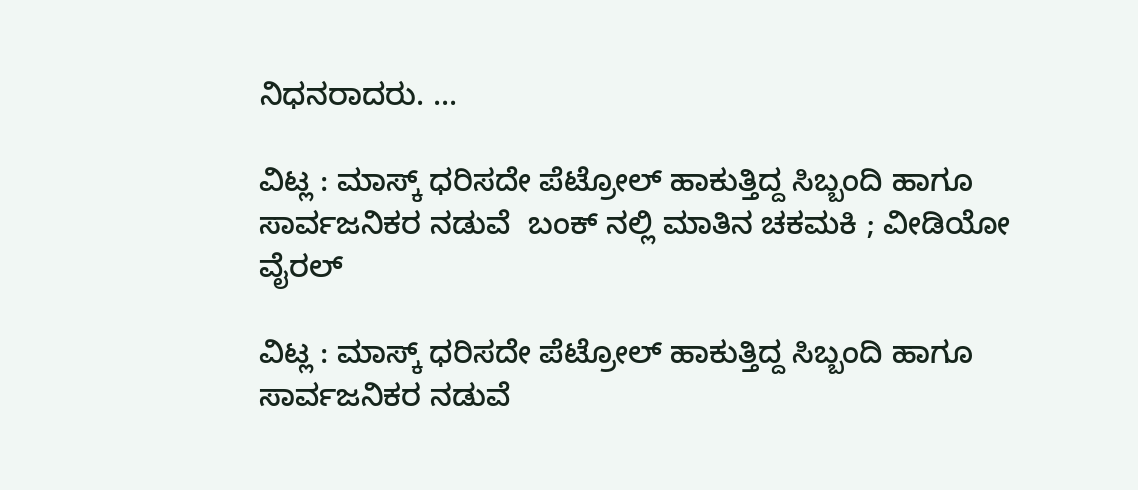ನಿಧನರಾದರು. ...

ವಿಟ್ಲ : ಮಾಸ್ಕ್ ಧರಿಸದೇ ಪೆಟ್ರೋಲ್ ಹಾಕುತ್ತಿದ್ದ ಸಿಬ್ಬಂದಿ ಹಾಗೂ ಸಾರ್ವಜನಿಕರ ನಡುವೆ  ಬಂಕ್ ನಲ್ಲಿ ಮಾತಿನ ಚಕಮಕಿ ; ವೀಡಿಯೋ ವೈರಲ್

ವಿಟ್ಲ : ಮಾಸ್ಕ್ ಧರಿಸದೇ ಪೆಟ್ರೋಲ್ ಹಾಕುತ್ತಿದ್ದ ಸಿಬ್ಬಂದಿ ಹಾಗೂ ಸಾರ್ವಜನಿಕರ ನಡುವೆ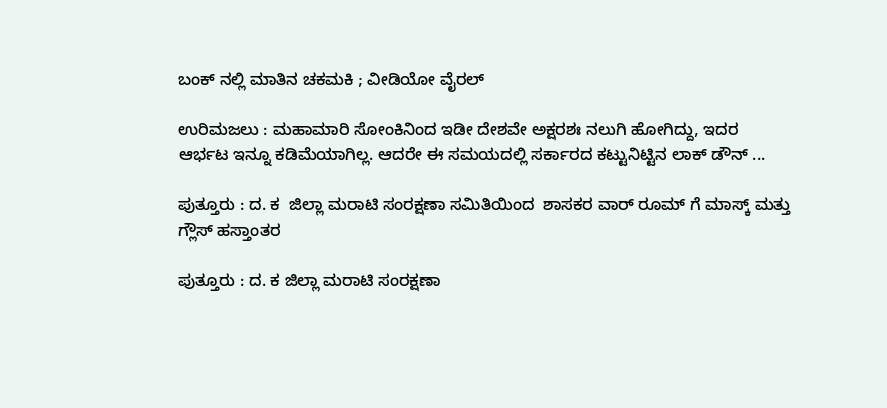ಬಂಕ್ ನಲ್ಲಿ ಮಾತಿನ ಚಕಮಕಿ ; ವೀಡಿಯೋ ವೈರಲ್

ಉರಿಮಜಲು : ಮಹಾಮಾರಿ ಸೋಂಕಿನಿಂದ ಇಡೀ ದೇಶವೇ ಅಕ್ಷರಶಃ ನಲುಗಿ ಹೋಗಿದ್ದು, ಇದರ ಆರ್ಭಟ ಇನ್ನೂ ಕಡಿಮೆಯಾಗಿಲ್ಲ. ಆದರೇ ಈ ಸಮಯದಲ್ಲಿ ಸರ್ಕಾರದ ಕಟ್ಟುನಿಟ್ಟಿನ ಲಾಕ್ ಡೌನ್ ...

ಪುತ್ತೂರು : ದ. ಕ  ಜಿಲ್ಲಾ ಮರಾಟಿ ಸಂರಕ್ಷಣಾ ಸಮಿತಿಯಿಂದ  ಶಾಸಕರ ವಾರ್ ರೂಮ್ ಗೆ ಮಾಸ್ಕ್ ಮತ್ತು ಗ್ಲೌಸ್ ಹಸ್ತಾಂತರ

ಪುತ್ತೂರು : ದ. ಕ ಜಿಲ್ಲಾ ಮರಾಟಿ ಸಂರಕ್ಷಣಾ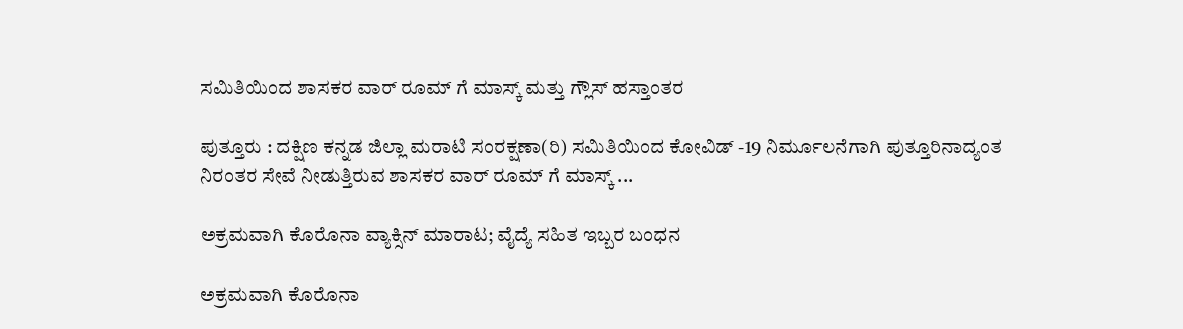ಸಮಿತಿಯಿಂದ ಶಾಸಕರ ವಾರ್ ರೂಮ್ ಗೆ ಮಾಸ್ಕ್ ಮತ್ತು ಗ್ಲೌಸ್ ಹಸ್ತಾಂತರ

ಪುತ್ತೂರು : ದಕ್ಷಿಣ ಕನ್ನಡ ಜಿಲ್ಲಾ ಮರಾಟಿ ಸಂರಕ್ಷಣಾ(ರಿ) ಸಮಿತಿಯಿಂದ ಕೋವಿಡ್ -19 ನಿರ್ಮೂಲನೆಗಾಗಿ ಪುತ್ತೂರಿನಾದ್ಯಂತ ನಿರಂತರ ಸೇವೆ ನೀಡುತ್ತಿರುವ ಶಾಸಕರ ವಾರ್ ರೂಮ್ ಗೆ ಮಾಸ್ಕ್ ...

ಅಕ್ರಮವಾಗಿ ಕೊರೊನಾ ವ್ಯಾಕ್ಸಿನ್ ಮಾರಾಟ; ವೈದ್ಯೆ ಸಹಿತ ಇಬ್ಬರ ಬಂಧನ

ಅಕ್ರಮವಾಗಿ ಕೊರೊನಾ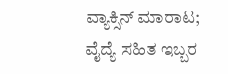ವ್ಯಾಕ್ಸಿನ್ ಮಾರಾಟ; ವೈದ್ಯೆ ಸಹಿತ ಇಬ್ಬರ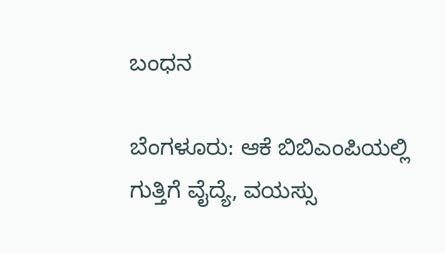ಬಂಧನ

ಬೆಂಗಳೂರು: ಆಕೆ ಬಿಬಿಎಂಪಿಯಲ್ಲಿ ಗುತ್ತಿಗೆ ವೈದ್ಯೆ, ವಯಸ್ಸು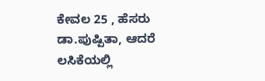ಕೇವಲ 25 , ಹೆಸರು ಡಾ.ಪುಷ್ಪಿತಾ, ಆದರೆ ಲಸಿಕೆಯಲ್ಲಿ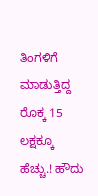ತಿಂಗಳಿಗೆ ಮಾಡುತ್ತಿದ್ದ ರೊಕ್ಕ 15 ಲಕ್ಷಕ್ಕೂ ಹೆಚ್ಚು.! ಹೌದು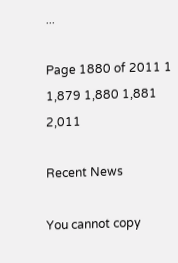...

Page 1880 of 2011 1 1,879 1,880 1,881 2,011

Recent News

You cannot copy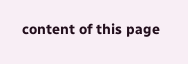content of this page